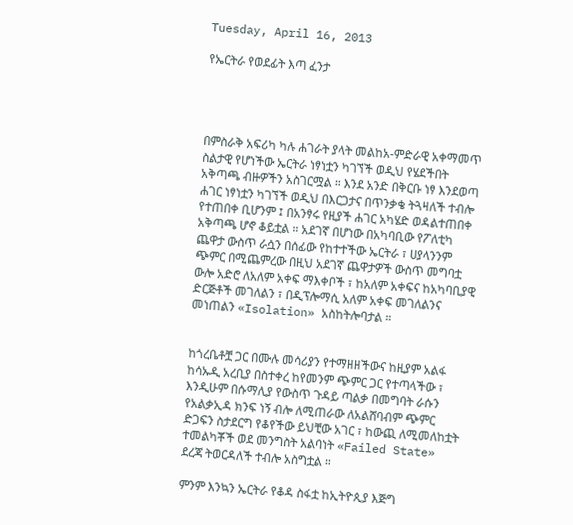Tuesday, April 16, 2013

የኤርትራ የወደፊት እጣ ፈንታ




በምስራቅ አፍሪካ ካሉ ሐገራት ያላት መልከአ-ምድራዊ አቀማመጥ ስልታዊ የሆነችው ኤርትራ ነፃነቷን ካገኘች ወዲህ የሄደችበት አቅጣጫ ብዙዎችን አስገርሟል ። እንደ አንድ በቅርቡ ነፃ እንደወጣ ሐገር ነፃነቷን ካገኘች ወዲህ በእርጋታና በጥንቃቄ ትጓዛለች ተብሎ የተጠበቀ ቢሆንም ፤ በአንፃሩ የዚያች ሐገር አካሄድ ወዳልተጠበቀ አቅጣጫ ሆኖ ቆይቷል ። አደገኛ በሆነው በአካባቢው የፖለቲካ ጨዋታ ውስጥ ራሷን በሰፊው የከተተችው ኤርትራ ፣ ሀያላንንም ጭምር በሚጨምረው በዚህ አደገኛ ጨዋታዎች ውስጥ መግባቷ ውሎ አድሮ ለአለም አቀፍ ማእቀቦች ፣ ከአለም አቀፍና ከአካባቢያዊ ድርጅቶች መገለልን ፣ በዲፕሎማሲ አለም አቀፍ መገለልንና መነጠልን «Isolation» አስከትሎባታል ።


ከጎረቤቶቿ ጋር በሙሉ መሳሪያን የተማዘዘችውና ከዚያም አልፋ ከሳኡዲ አረቢያ በስተቀረ ከየመንም ጭምር ጋር የተጣላችው ፣ እንዲሁም በሱማሊያ የውስጥ ጉዳይ ጣልቃ በመግባት ራሱን የአልቃኢዳ ክንፍ ነኝ ብሎ ለሚጠራው ለአልሸባብም ጭምር ድጋፍን ስታደርግ የቆየችው ይህቺው አገር ፣ ከውጪ ለሚመለከቷት ተመልካቾች ወደ መንግስት አልባነት «Failed State»  ደረጃ ትወርዳለች ተብሎ አስግቷል ።

ምንም እንኳን ኤርትራ የቆዳ ስፋቷ ከኢትዮጲያ እጅግ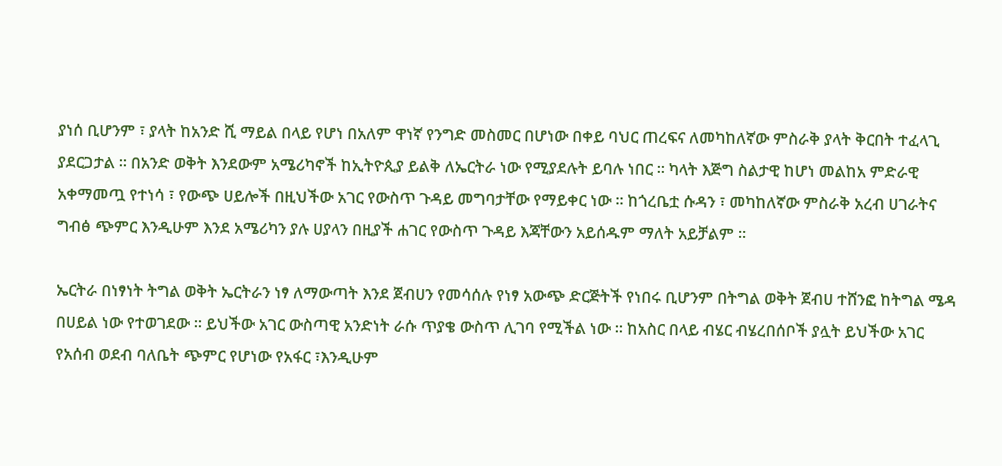ያነሰ ቢሆንም ፣ ያላት ከአንድ ሺ ማይል በላይ የሆነ በአለም ዋነኛ የንግድ መስመር በሆነው በቀይ ባህር ጠረፍና ለመካከለኛው ምስራቅ ያላት ቅርበት ተፈላጊ ያደርጋታል ። በአንድ ወቅት እንደውም አሜሪካኖች ከኢትዮጲያ ይልቅ ለኤርትራ ነው የሚያደሉት ይባሉ ነበር ። ካላት እጅግ ስልታዊ ከሆነ መልከአ ምድራዊ አቀማመጧ የተነሳ ፣ የውጭ ሀይሎች በዚህችው አገር የውስጥ ጉዳይ መግባታቸው የማይቀር ነው ። ከጎረቤቷ ሱዳን ፣ መካከለኛው ምስራቅ አረብ ሀገራትና ግብፅ ጭምር እንዲሁም እንደ አሜሪካን ያሉ ሀያላን በዚያች ሐገር የውስጥ ጉዳይ እጃቸውን አይሰዱም ማለት አይቻልም ።

ኤርትራ በነፃነት ትግል ወቅት ኤርትራን ነፃ ለማውጣት እንደ ጀብሀን የመሳሰሉ የነፃ አውጭ ድርጅትች የነበሩ ቢሆንም በትግል ወቅት ጀብሀ ተሸንፎ ከትግል ሜዳ በሀይል ነው የተወገደው ። ይህችው አገር ውስጣዊ አንድነት ራሱ ጥያቄ ውስጥ ሊገባ የሚችል ነው ። ከአስር በላይ ብሄር ብሄረበሰቦች ያሏት ይህችው አገር የአሰብ ወደብ ባለቤት ጭምር የሆነው የአፋር ፣እንዲሁም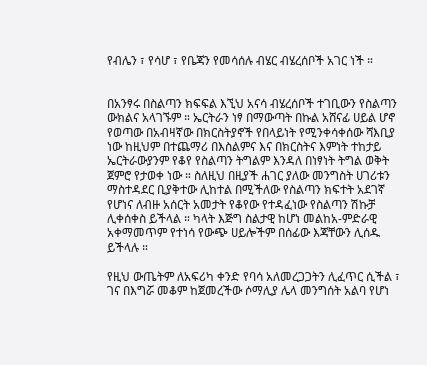የብሌን ፣ የሳሆ ፣ የቤጃን የመሳሰሉ ብሄር ብሄረሰቦች አገር ነች ።


በአንፃሩ በስልጣን ክፍፍል እኚህ አናሳ ብሄረሰቦች ተገቢውን የስልጣን ውክልና አላገኙም ። ኤርትራን ነፃ በማውጣት በኩል አሸናፊ ሀይል ሆኖ የወጣው በአብዛኛው በክርስትያኖች የበላይነት የሚንቀሳቀሰው ሻእቢያ ነው ከዚህም በተጨማሪ በእስልምና እና በክርስትና እምነት ተከታይ ኤርትራውያንም የቆየ የስልጣን ትግልም እንዳለ በነፃነት ትግል ወቅት ጀምሮ የታወቀ ነው ። ስለዚህ በዚያች ሐገር ያለው መንግስት ሀገሪቱን ማስተዳደር ቢያቅተው ሊከተል በሚችለው የስልጣን ክፍተት አደገኛ የሆነና ለብዙ አሰርት አመታት የቆየው የተዳፈነው የስልጣን ሽኩቻ ሊቀሰቀስ ይችላል ። ካላት እጅግ ስልታዊ ከሆነ መልከአ-ምድራዊ አቀማመጥም የተነሳ የውጭ ሀይሎችም በሰፊው እጃቸውን ሊሰዱ ይችላሉ ።

የዚህ ውጤትም ለአፍሪካ ቀንድ የባሳ አለመረጋጋትን ሊፈጥር ሲችል ፣ ገና በእግሯ መቆም ከጀመረችው ሶማሊያ ሌላ መንግሰት አልባ የሆነ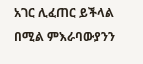አገር ሊፈጠር ይችላል በሚል ምእራባውያንን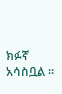ክፉኛ አሳስቧል ።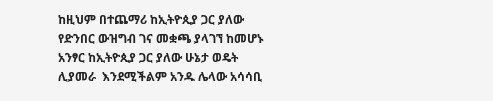ከዚህም በተጨማሪ ከኢትዮጲያ ጋር ያለው የድንበር ውዝግብ ገና መቋጫ ያላገኘ ከመሆኑ አንፃር ከኢትዮጲያ ጋር ያለው ሁኔታ ወዴት ሊያመራ  እንደሚችልም አንዱ ሌላው አሳሳቢ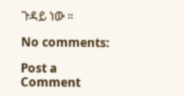ጉዳይ ነው ።

No comments:

Post a Comment